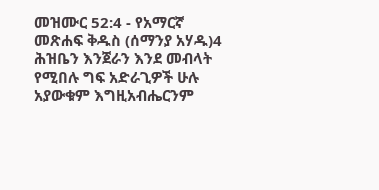መዝሙር 52:4 - የአማርኛ መጽሐፍ ቅዱስ (ሰማንያ አሃዱ)4 ሕዝቤን እንጀራን እንደ መብላት የሚበሉ ግፍ አድራጊዎች ሁሉ አያውቁም እግዚአብሔርንም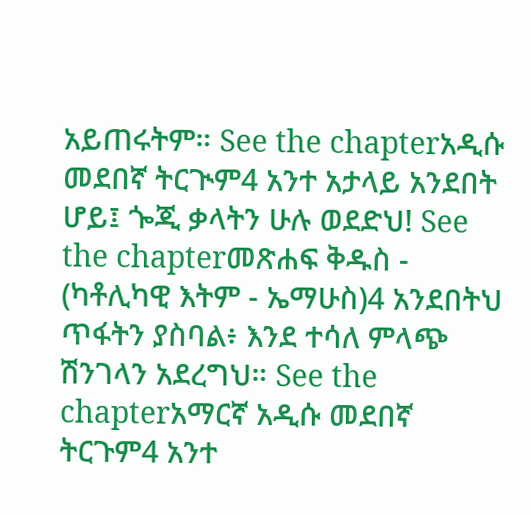አይጠሩትም። See the chapterአዲሱ መደበኛ ትርጒም4 አንተ አታላይ አንደበት ሆይ፤ ጐጂ ቃላትን ሁሉ ወደድህ! See the chapterመጽሐፍ ቅዱስ - (ካቶሊካዊ እትም - ኤማሁስ)4 አንደበትህ ጥፋትን ያስባል፥ እንደ ተሳለ ምላጭ ሽንገላን አደረግህ። See the chapterአማርኛ አዲሱ መደበኛ ትርጉም4 አንተ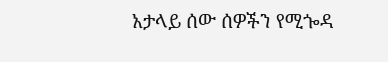አታላይ ሰው ሰዎችን የሚጐዳ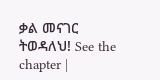ቃል መናገር ትወዳለህ! See the chapter |